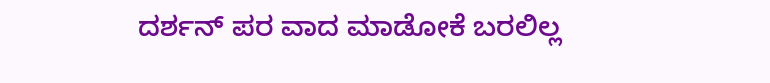ದರ್ಶನ್ ಪರ ವಾದ ಮಾಡೋಕೆ ಬರಲಿಲ್ಲ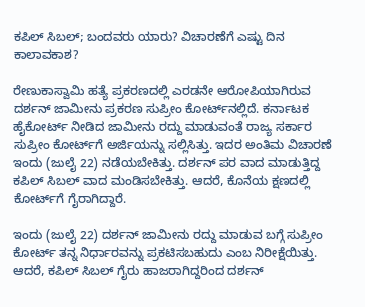ಕಪಿಲ್ ಸಿಬಲ್; ಬಂದವರು ಯಾರು? ವಿಚಾರಣೆಗೆ ಎಷ್ಟು ದಿನ ಕಾಲಾವಕಾಶ?

ರೇಣುಕಾಸ್ವಾಮಿ ಹತ್ಯೆ ಪ್ರಕರಣದಲ್ಲಿ ಎರಡನೇ ಆರೋಪಿಯಾಗಿರುವ ದರ್ಶನ್ ಜಾಮೀನು ಪ್ರಕರಣ ಸುಪ್ರೀಂ ಕೋರ್ಟ್‌ನಲ್ಲಿದೆ. ಕರ್ನಾಟಕ ಹೈಕೋರ್ಟ್ ನೀಡಿದ ಜಾಮೀನು ರದ್ದು ಮಾಡುವಂತೆ ರಾಜ್ಯ ಸರ್ಕಾರ ಸುಪ್ರೀಂ ಕೋರ್ಟ್‌ಗೆ ಅರ್ಜಿಯನ್ನು ಸಲ್ಲಿಸಿತ್ತು. ಇದರ ಅಂತಿಮ ವಿಚಾರಣೆ ಇಂದು (ಜುಲೈ 22) ನಡೆಯಬೇಕಿತ್ತು. ದರ್ಶನ್ ಪರ ವಾದ ಮಾಡುತ್ತಿದ್ದ ಕಪಿಲ್ ಸಿಬಲ್ ವಾದ ಮಂಡಿಸಬೇಕಿತ್ತು. ಆದರೆ, ಕೊನೆಯ ಕ್ಷಣದಲ್ಲಿ ಕೋರ್ಟ್‌ಗೆ ಗೈರಾಗಿದ್ದಾರೆ.

ಇಂದು (ಜುಲೈ 22) ದರ್ಶನ್ ಜಾಮೀನು ರದ್ದು ಮಾಡುವ ಬಗ್ಗೆ ಸುಪ್ರೀಂ ಕೋರ್ಟ್ ತನ್ನ ನಿರ್ಧಾರವನ್ನು ಪ್ರಕಟಿಸಬಹುದು ಎಂಬ ನಿರೀಕ್ಷೆಯಿತ್ತು. ಆದರೆ, ಕಪಿಲ್ ಸಿಬಲ್ ಗೈರು ಹಾಜರಾಗಿದ್ದರಿಂದ ದರ್ಶನ್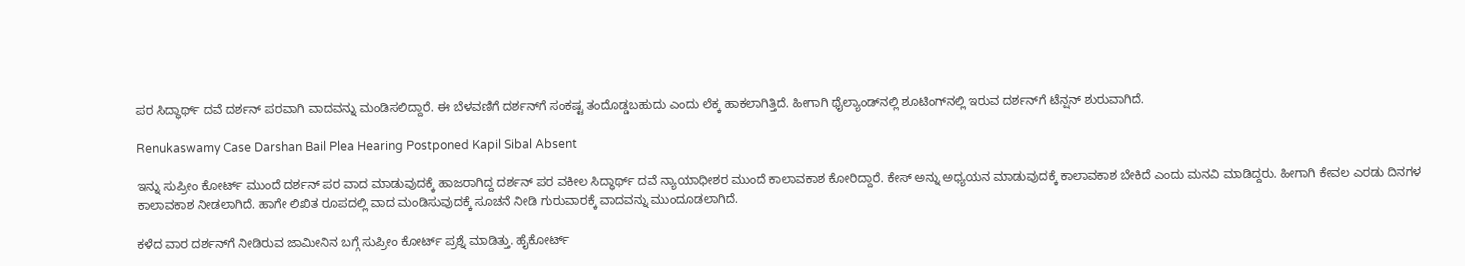ಪರ ಸಿದ್ಧಾರ್ಥ್ ದವೆ ದರ್ಶನ್ ಪರವಾಗಿ ವಾದವನ್ನು ಮಂಡಿಸಲಿದ್ದಾರೆ. ಈ ಬೆಳವಣಿಗೆ ದರ್ಶನ್‌ಗೆ ಸಂಕಷ್ಟ ತಂದೊಡ್ಡಬಹುದು ಎಂದು ಲೆಕ್ಕ ಹಾಕಲಾಗಿತ್ತಿದೆ. ಹೀಗಾಗಿ ಥೈಲ್ಯಾಂಡ್‌ನಲ್ಲಿ ಶೂಟಿಂಗ್‌ನಲ್ಲಿ ಇರುವ ದರ್ಶನ್‌ಗೆ ಟೆನ್ಷನ್ ಶುರುವಾಗಿದೆ.

Renukaswamy Case Darshan Bail Plea Hearing Postponed Kapil Sibal Absent

ಇನ್ನು ಸುಪ್ರೀಂ ಕೋರ್ಟ್ ಮುಂದೆ ದರ್ಶನ್ ಪರ ವಾದ ಮಾಡುವುದಕ್ಕೆ ಹಾಜರಾಗಿದ್ದ ದರ್ಶನ್ ಪರ ವಕೀಲ ಸಿದ್ಧಾರ್ಥ್ ದವೆ ನ್ಯಾಯಾಧೀಶರ ಮುಂದೆ ಕಾಲಾವಕಾಶ ಕೋರಿದ್ದಾರೆ. ಕೇಸ್ ಅನ್ನು ಅಧ್ಯಯನ ಮಾಡುವುದಕ್ಕೆ ಕಾಲಾವಕಾಶ ಬೇಕಿದೆ ಎಂದು ಮನವಿ ಮಾಡಿದ್ದರು. ಹೀಗಾಗಿ ಕೇವಲ ಎರಡು ದಿನಗಳ ಕಾಲಾವಕಾಶ ನೀಡಲಾಗಿದೆ. ಹಾಗೇ ಲಿಖಿತ ರೂಪದಲ್ಲಿ ವಾದ ಮಂಡಿಸುವುದಕ್ಕೆ ಸೂಚನೆ ನೀಡಿ ಗುರುವಾರಕ್ಕೆ ವಾದವನ್ನು ಮುಂದೂಡಲಾಗಿದೆ.

ಕಳೆದ ವಾರ ದರ್ಶನ್‌ಗೆ ನೀಡಿರುವ ಜಾಮೀನಿನ ಬಗ್ಗೆ ಸುಪ್ರೀಂ ಕೋರ್ಟ್ ಪ್ರಶ್ನೆ ಮಾಡಿತ್ತು. ಹೈಕೋರ್ಟ್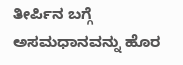ತೀರ್ಪಿನ ಬಗ್ಗೆ ಅಸಮಧಾನವನ್ನು ಹೊರ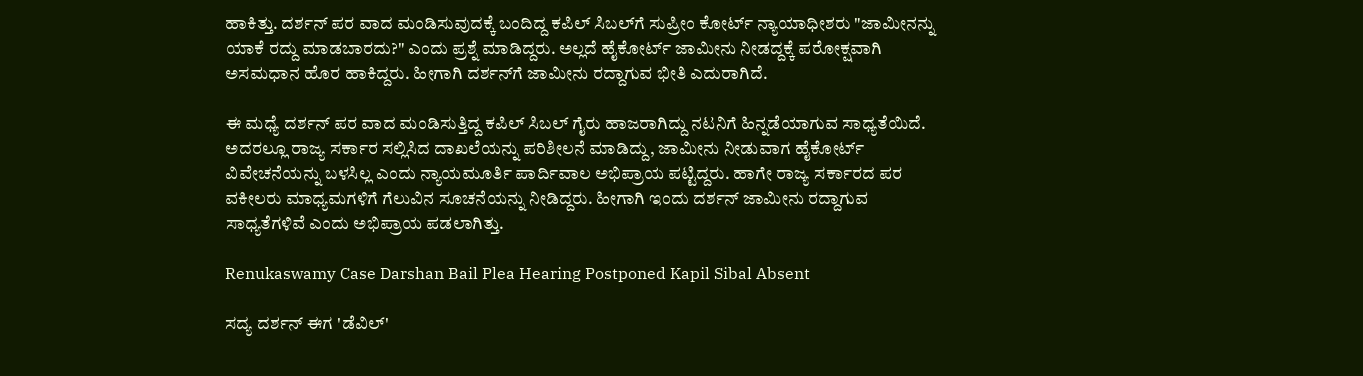ಹಾಕಿತ್ತು. ದರ್ಶನ್ ಪರ ವಾದ ಮಂಡಿಸುವುದಕ್ಕೆ ಬಂದಿದ್ದ ಕಪಿಲ್ ಸಿಬಲ್‌ಗೆ ಸುಪ್ರೀಂ ಕೋರ್ಟ್‌ ನ್ಯಾಯಾಧೀಶರು "ಜಾಮೀನನ್ನು ಯಾಕೆ ರದ್ದು ಮಾಡಬಾರದು?" ಎಂದು ಪ್ರಶ್ನೆ ಮಾಡಿದ್ದರು. ಅಲ್ಲದೆ ಹೈಕೋರ್ಟ್ ಜಾಮೀನು ನೀಡದ್ದಕ್ಕೆ ಪರೋಕ್ಷವಾಗಿ ಅಸಮಧಾನ ಹೊರ ಹಾಕಿದ್ದರು. ಹೀಗಾಗಿ ದರ್ಶನ್‌ಗೆ ಜಾಮೀನು ರದ್ದಾಗುವ ಭೀತಿ ಎದುರಾಗಿದೆ.

ಈ ಮಧ್ಯೆ ದರ್ಶನ್ ಪರ ವಾದ ಮಂಡಿಸುತ್ತಿದ್ದ ಕಪಿಲ್ ಸಿಬಲ್ ಗೈರು ಹಾಜರಾಗಿದ್ದು ನಟನಿಗೆ ಹಿನ್ನಡೆಯಾಗುವ ಸಾಧ್ಯತೆಯಿದೆ. ಅದರಲ್ಲೂ ರಾಜ್ಯ ಸರ್ಕಾರ ಸಲ್ಲಿಸಿದ ದಾಖಲೆಯನ್ನು ಪರಿಶೀಲನೆ ಮಾಡಿದ್ದು, ಜಾಮೀನು ನೀಡುವಾಗ ಹೈಕೋರ್ಟ್‌ ವಿವೇಚನೆಯನ್ನು ಬಳಸಿಲ್ಲ ಎಂದು ನ್ಯಾಯಮೂರ್ತಿ ಪಾರ್ದಿವಾಲ ಅಭಿಪ್ರಾಯ ಪಟ್ಟಿದ್ದರು. ಹಾಗೇ ರಾಜ್ಯ ಸರ್ಕಾರದ ಪರ ವಕೀಲರು ಮಾಧ್ಯಮಗಳಿಗೆ ಗೆಲುವಿನ ಸೂಚನೆಯನ್ನು ನೀಡಿದ್ದರು. ಹೀಗಾಗಿ ಇಂದು ದರ್ಶನ್ ಜಾಮೀನು ರದ್ದಾಗುವ ಸಾಧ್ಯತೆಗಳಿವೆ ಎಂದು ಅಭಿಪ್ರಾಯ ಪಡಲಾಗಿತ್ತು.

Renukaswamy Case Darshan Bail Plea Hearing Postponed Kapil Sibal Absent

ಸದ್ಯ ದರ್ಶನ್ ಈಗ 'ಡೆವಿಲ್'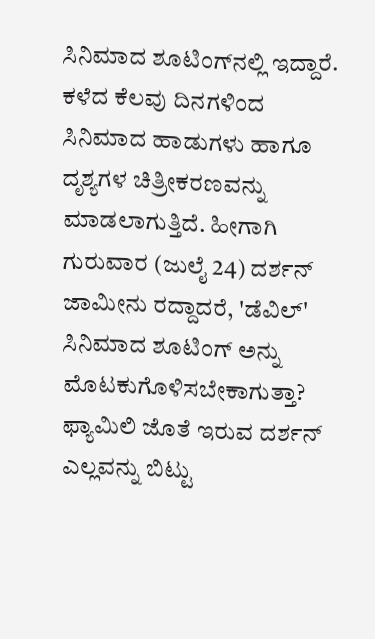ಸಿನಿಮಾದ ಶೂಟಿಂಗ್‌ನಲ್ಲಿ ಇದ್ದಾರೆ. ಕಳೆದ ಕೆಲವು ದಿನಗಳಿಂದ ಸಿನಿಮಾದ ಹಾಡುಗಳು ಹಾಗೂ ದೃಶ್ಯಗಳ ಚಿತ್ರೀಕರಣವನ್ನು ಮಾಡಲಾಗುತ್ತಿದೆ. ಹೀಗಾಗಿ ಗುರುವಾರ (ಜುಲೈ 24) ದರ್ಶನ್ ಜಾಮೀನು ರದ್ದಾದರೆ, 'ಡೆವಿಲ್' ಸಿನಿಮಾದ ಶೂಟಿಂಗ್ ಅನ್ನು ಮೊಟಕುಗೊಳಿಸಬೇಕಾಗುತ್ತಾ? ಫ್ಯಾಮಿಲಿ ಜೊತೆ ಇರುವ ದರ್ಶನ್ ಎಲ್ಲವನ್ನು ಬಿಟ್ಟು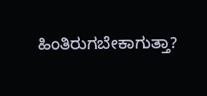ಹಿಂತಿರುಗಬೇಕಾಗುತ್ತಾ?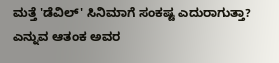ಮತ್ತೆ 'ಡೆವಿಲ್' ಸಿನಿಮಾಗೆ ಸಂಕಷ್ಟ ಎದುರಾಗುತ್ತಾ? ಎನ್ನುವ ಆತಂಕ ಅವರ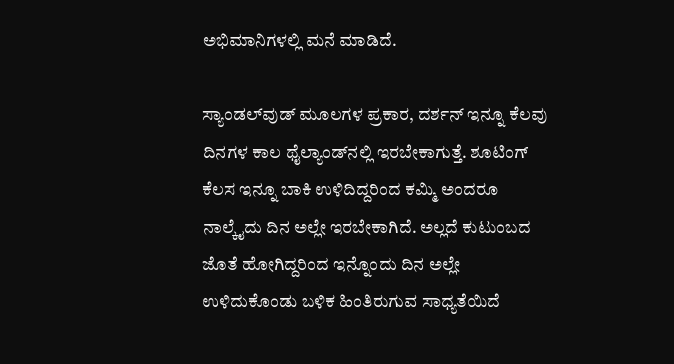ಅಭಿಮಾನಿಗಳಲ್ಲಿ ಮನೆ ಮಾಡಿದೆ.

ಸ್ಯಾಂಡಲ್‌ವುಡ್ ಮೂಲಗಳ ಪ್ರಕಾರ, ದರ್ಶನ್ ಇನ್ನೂ ಕೆಲವು ದಿನಗಳ ಕಾಲ ಥೈಲ್ಯಾಂಡ್‌ನಲ್ಲಿ ಇರಬೇಕಾಗುತ್ತೆ. ಶೂಟಿಂಗ್ ಕೆಲಸ ಇನ್ನೂ ಬಾಕಿ ಉಳಿದಿದ್ದರಿಂದ ಕಮ್ಮಿ ಅಂದರೂ ನಾಲ್ಕೈದು ದಿನ ಅಲ್ಲೇ ಇರಬೇಕಾಗಿದೆ. ಅಲ್ಲದೆ ಕುಟುಂಬದ ಜೊತೆ ಹೋಗಿದ್ದರಿಂದ ಇನ್ನೊಂದು ದಿನ ಅಲ್ಲೇ ಉಳಿದುಕೊಂಡು ಬಳಿಕ ಹಿಂತಿರುಗುವ ಸಾಧ್ಯತೆಯಿದೆ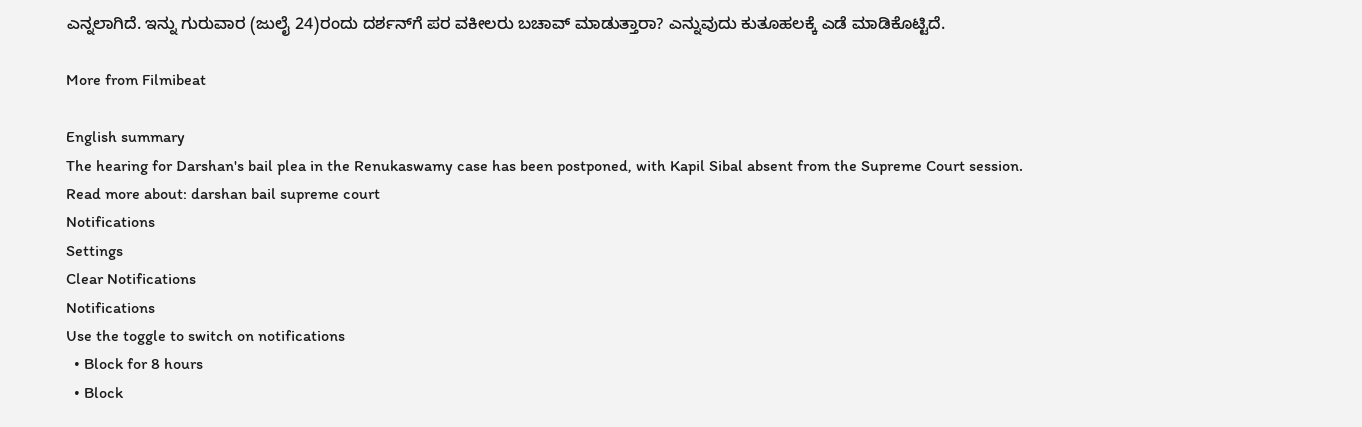ಎನ್ನಲಾಗಿದೆ. ಇನ್ನು ಗುರುವಾರ (ಜುಲೈ 24)ರಂದು ದರ್ಶನ್‌ಗೆ ಪರ ವಕೀಲರು ಬಚಾವ್ ಮಾಡುತ್ತಾರಾ? ಎನ್ನುವುದು ಕುತೂಹಲಕ್ಕೆ ಎಡೆ ಮಾಡಿಕೊಟ್ಟಿದೆ.

More from Filmibeat

English summary
The hearing for Darshan's bail plea in the Renukaswamy case has been postponed, with Kapil Sibal absent from the Supreme Court session.
Read more about: darshan bail supreme court
Notifications
Settings
Clear Notifications
Notifications
Use the toggle to switch on notifications
  • Block for 8 hours
  • Block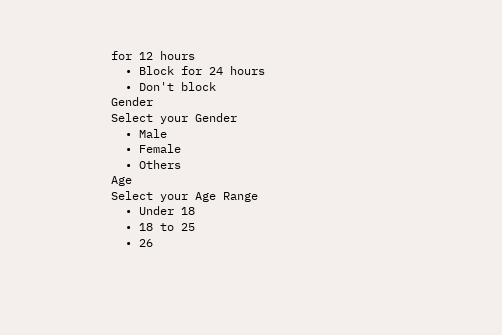for 12 hours
  • Block for 24 hours
  • Don't block
Gender
Select your Gender
  • Male
  • Female
  • Others
Age
Select your Age Range
  • Under 18
  • 18 to 25
  • 26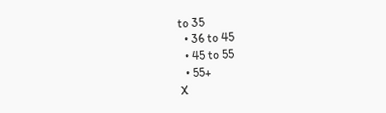to 35
  • 36 to 45
  • 45 to 55
  • 55+
X